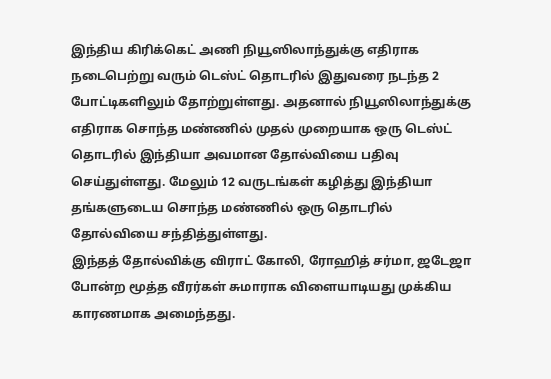இந்திய கிரிக்கெட் அணி நியூஸிலாந்துக்கு எதிராக நடைபெற்று வரும் டெஸ்ட் தொடரில் இதுவரை நடந்த 2 போட்டிகளிலும் தோற்றுள்ளது. அதனால் நியூஸிலாந்துக்கு எதிராக சொந்த மண்ணில் முதல் முறையாக ஒரு டெஸ்ட் தொடரில் இந்தியா அவமான தோல்வியை பதிவு செய்துள்ளது. மேலும் 12 வருடங்கள் கழித்து இந்தியா தங்களுடைய சொந்த மண்ணில் ஒரு தொடரில் தோல்வியை சந்தித்துள்ளது.
இந்தத் தோல்விக்கு விராட் கோலி, ரோஹித் சர்மா, ஜடேஜா போன்ற மூத்த வீரர்கள் சுமாராக விளையாடியது முக்கிய காரணமாக அமைந்தது.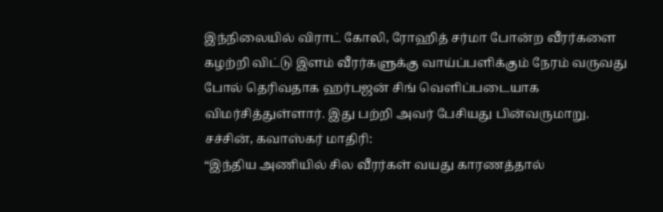இந்நிலையில் விராட் கோலி, ரோஹித் சர்மா போன்ற வீரர்களை கழற்றி விட்டு இளம் வீரர்களுக்கு வாய்ப்பளிக்கும் நேரம் வருவது போல் தெரிவதாக ஹர்பஜன் சிங் வெளிப்படையாக விமர்சித்துள்ளார். இது பற்றி அவர் பேசியது பின்வருமாறு.
சச்சின், கவாஸ்கர் மாதிரி:
“இந்திய அணியில் சில வீரர்கள் வயது காரணத்தால்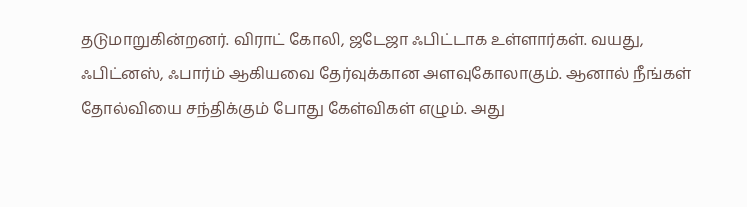தடுமாறுகின்றனர். விராட் கோலி, ஜடேஜா ஃபிட்டாக உள்ளார்கள். வயது, ஃபிட்னஸ், ஃபார்ம் ஆகியவை தேர்வுக்கான அளவுகோலாகும். ஆனால் நீங்கள் தோல்வியை சந்திக்கும் போது கேள்விகள் எழும். அது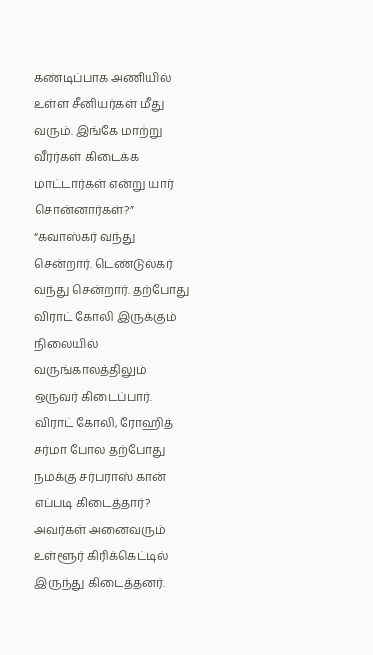கண்டிப்பாக அணியில் உள்ள சீனியர்கள் மீது வரும். இங்கே மாற்று வீரர்கள் கிடைக்க மாட்டார்கள் என்று யார் சொன்னார்கள்?”
“கவாஸ்கர் வந்து சென்றார். டெண்டுல்கர் வந்து சென்றார். தற்போது விராட் கோலி இருக்கும் நிலையில் வருங்காலத்திலும் ஒருவர் கிடைப்பார். விராட் கோலி, ரோஹித் சர்மா போல தற்போது நமக்கு சர்பராஸ் கான் எப்படி கிடைத்தார்? அவர்கள் அனைவரும் உள்ளூர் கிரிக்கெட்டில் இருந்து கிடைத்தனர்.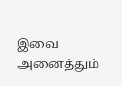இவை அனைத்தும்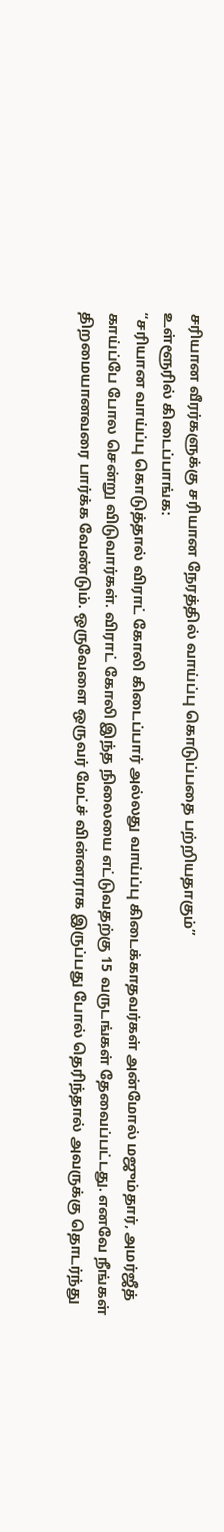சரியான வீரர்களுக்கு சரியான நேரத்தில் வாய்ப்பு கொடுப்பதை பற்றியதாகும்”
உள்ளூரில் கிடைப்பாங்க:
“சரியான வாய்ப்பு கொடுத்தால் விராட் கோலி கிடைப்பார் அல்லது வாய்ப்பு கிடைக்காதவர்கள் அன்மோல் மஜும்தார், அமர்ஜீத் காய்ப்பே போல சென்று விடுவார்கள். விராட் கோலி இந்த நிலையை எட்டுவதற்கு 15 வருடங்கள் தேவைப்பட்டது. எனவே நீங்கள் திறமையானவரை பார்க்க வேண்டும். ஒருவேளை ஒருவர் மேட்ச் வின்னராக இருப்பது போல் தெரிந்தால் அவருக்கு தொடர்ந்து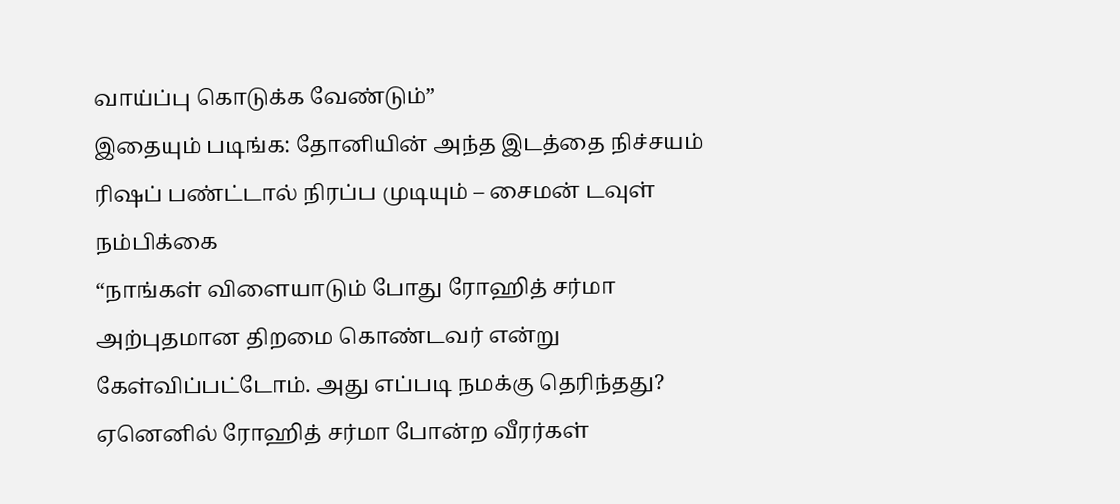வாய்ப்பு கொடுக்க வேண்டும்”
இதையும் படிங்க: தோனியின் அந்த இடத்தை நிச்சயம் ரிஷப் பண்ட்டால் நிரப்ப முடியும் – சைமன் டவுள் நம்பிக்கை
“நாங்கள் விளையாடும் போது ரோஹித் சர்மா அற்புதமான திறமை கொண்டவர் என்று கேள்விப்பட்டோம். அது எப்படி நமக்கு தெரிந்தது? ஏனெனில் ரோஹித் சர்மா போன்ற வீரர்கள்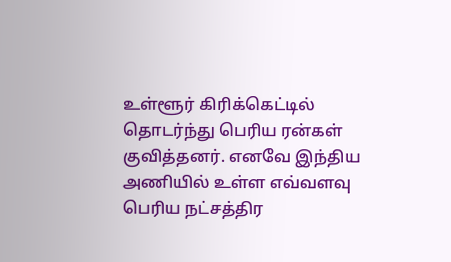உள்ளூர் கிரிக்கெட்டில் தொடர்ந்து பெரிய ரன்கள் குவித்தனர். எனவே இந்திய அணியில் உள்ள எவ்வளவு பெரிய நட்சத்திர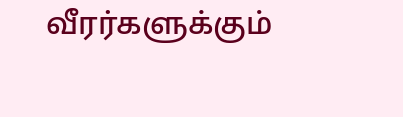வீரர்களுக்கும்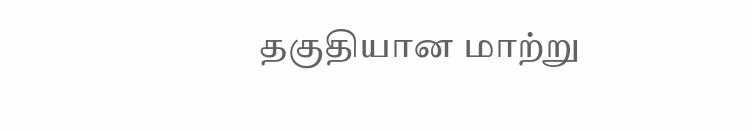தகுதியான மாற்று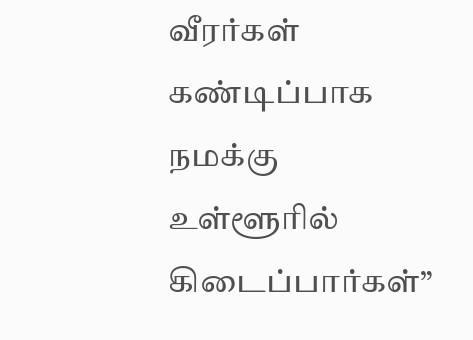வீரர்கள் கண்டிப்பாக நமக்கு உள்ளூரில் கிடைப்பார்கள்”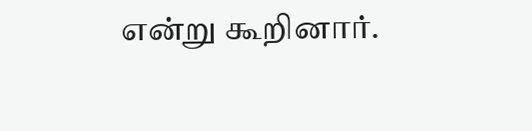என்று கூறினார்.